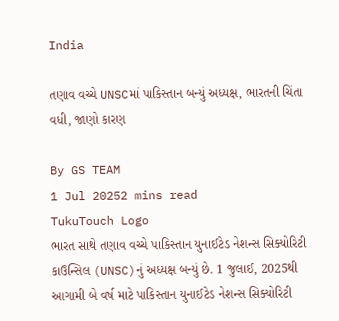India

તણાવ વચ્ચે UNSCમાં પાકિસ્તાન બન્યું અધ્યક્ષ, ભારતની ચિંતા વધી, જાણો કારણ

By GS TEAM
1 Jul 20252 mins read
TukuTouch Logo
ભારત સાથે તણાવ વચ્ચે પાકિસ્તાન યુનાઈટેડ નેશન્સ સિક્યોરિટી કાઉન્સિલ (UNSC)નું અધ્યક્ષ બન્યું છે. 1 જુલાઈ, 2025થી આગામી બે વર્ષ માટે પાકિસ્તાન યુનાઈટેડ નેશન્સ સિક્યોરિટી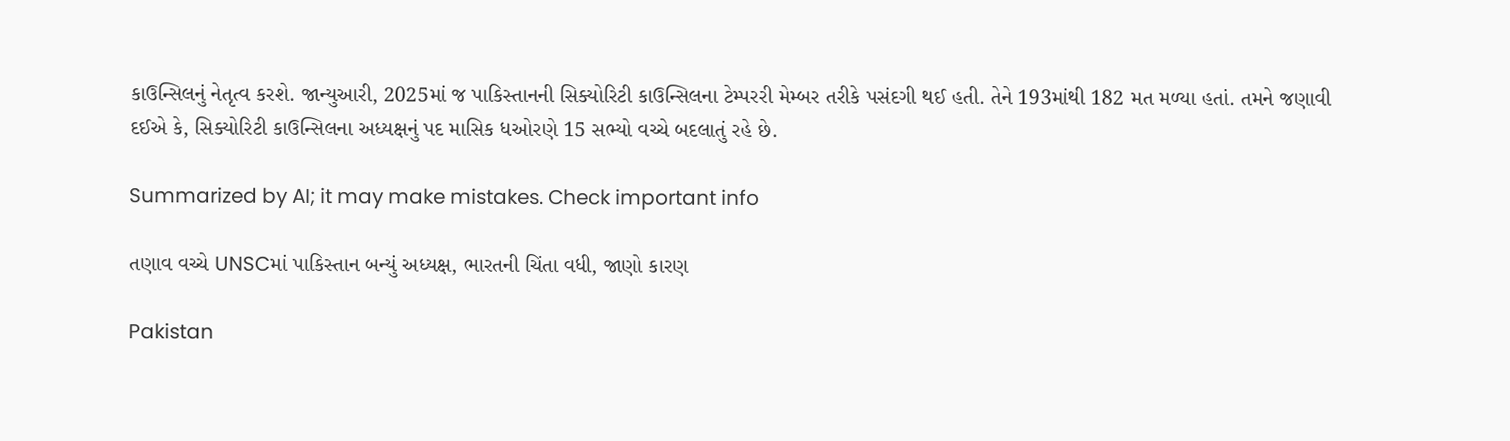કાઉન્સિલનું નેતૃત્વ કરશે. જાન્યુઆરી, 2025માં જ પાકિસ્તાનની સિક્યોરિટી કાઉન્સિલના ટેમ્પરરી મેમ્બર તરીકે પસંદગી થઈ હતી. તેને 193માંથી 182 મત મળ્યા હતાં. તમને જણાવી દઈએ કે, સિક્યોરિટી કાઉન્સિલના અધ્યક્ષનું પદ માસિક ધઓરણે 15 સભ્યો વચ્ચે બદલાતું રહે છે.

Summarized by AI; it may make mistakes. Check important info

તણાવ વચ્ચે UNSCમાં પાકિસ્તાન બન્યું અધ્યક્ષ, ભારતની ચિંતા વધી, જાણો કારણ

Pakistan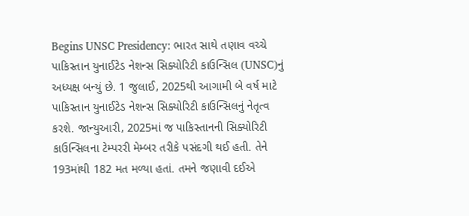Begins UNSC Presidency: ભારત સાથે તણાવ વચ્ચે પાકિસ્તાન યુનાઈટેડ નેશન્સ સિક્યોરિટી કાઉન્સિલ (UNSC)નું અધ્યક્ષ બન્યું છે. 1 જુલાઈ, 2025થી આગામી બે વર્ષ માટે પાકિસ્તાન યુનાઈટેડ નેશન્સ સિક્યોરિટી કાઉન્સિલનું નેતૃત્વ કરશે. જાન્યુઆરી, 2025માં જ પાકિસ્તાનની સિક્યોરિટી કાઉન્સિલના ટેમ્પરરી મેમ્બર તરીકે પસંદગી થઈ હતી. તેને 193માંથી 182 મત મળ્યા હતાં. તમને જણાવી દઈએ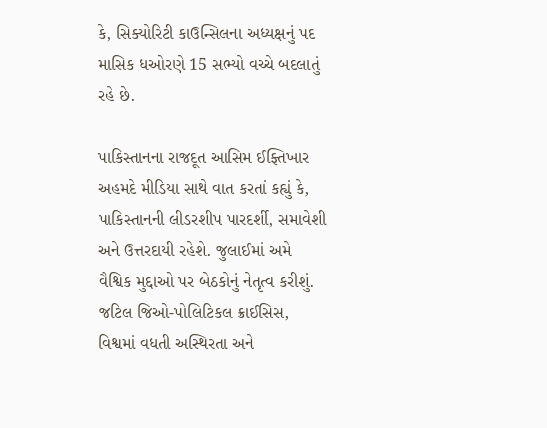કે, સિક્યોરિટી કાઉન્સિલના અધ્યક્ષનું પદ માસિક ધઓરણે 15 સભ્યો વચ્ચે બદલાતું રહે છે.

પાકિસ્તાનના રાજદૂત આસિમ ઈફ્તિખાર અહમદે મીડિયા સાથે વાત કરતાં કહ્યું કે, પાકિસ્તાનની લીડરશીપ પારદર્શી, સમાવેશી અને ઉત્તરદાયી રહેશે. જુલાઈમાં અમે વૈશ્વિક મુદ્દાઓ પર બેઠકોનું નેતૃત્વ કરીશું. જટિલ જિઓ-પોલિટિકલ ક્રાઈસિસ, વિશ્વમાં વધતી અસ્થિરતા અને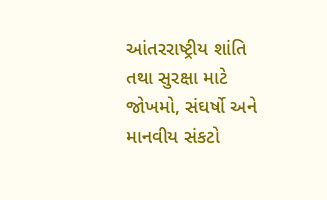આંતરરાષ્ટ્રીય શાંતિ તથા સુરક્ષા માટે જોખમો, સંઘર્ષો અને માનવીય સંકટો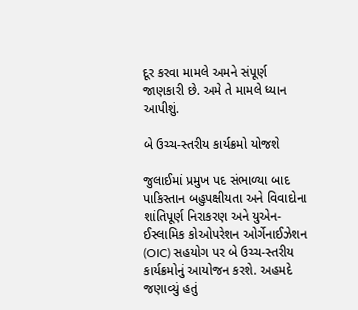દૂર કરવા મામલે અમને સંપૂર્ણ જાણકારી છે. અમે તે મામલે ધ્યાન આપીશું.

બે ઉચ્ચ-સ્તરીય કાર્યક્રમો યોજશે

જુલાઈમાં પ્રમુખ પદ સંભાળ્યા બાદ પાકિસ્તાન બહુપક્ષીયતા અને વિવાદોના શાંતિપૂર્ણ નિરાકરણ અને યુએન-ઈસ્લામિક કોઓપરેશન ઓર્ગેનાઈઝેશન (OIC) સહયોગ પર બે ઉચ્ચ-સ્તરીય કાર્યક્રમોનું આયોજન કરશે. અહમદે જણાવ્યું હતું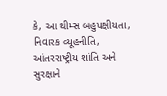કે, આ થીમ્સ બહુપક્ષીયતા, નિવારક વ્યૂહનીતિ, આંતરરાષ્ટ્રીય શાંતિ અને સુરક્ષાને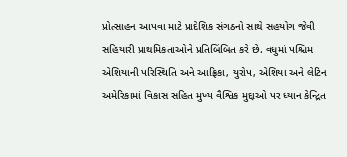પ્રોત્સાહન આપવા માટે પ્રાદેશિક સંગઠનો સાથે સહયોગ જેવી સહિયારી પ્રાથમિકતાઓને પ્રતિબિંબિત કરે છે. વધુમાં પશ્ચિમ એશિયાની પરિસ્થિતિ અને આફ્રિકા, યુરોપ, એશિયા અને લેટિન અમેરિકામાં વિકાસ સહિત મુખ્ય વૈશ્વિક મુદ્દાઓ પર ધ્યાન કેન્દ્રિત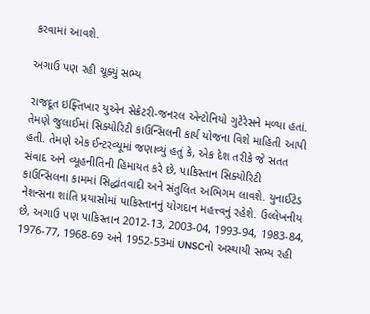કરવામાં આવશે.

અગાઉ પણ રહી ચૂક્યું સભ્ય

રાજદૂત ઇફ્તિખાર યુએન સેક્રેટરી-જનરલ એન્ટોનિયો ગુટેરેસને મળ્યા હતાં. તેમણે જુલાઈમાં સિક્યોરિટી કાઉન્સિલની કાર્ય યોજના વિશે માહિતી આપી હતી. તેમણે એક ઈન્ટરવ્યૂમાં જણાવ્યું હતું કે, એક દેશ તરીકે જે સતત સંવાદ અને વ્યૂહનીતિની હિમાયત કરે છે, પાકિસ્તાન સિક્યોરિટી કાઉન્સિલના કામમાં સિદ્ધાંતવાદી અને સંતુલિત અભિગમ લાવશે. યુનાઈટેડ નેશન્સના શાંતિ પ્રયાસોમાં પાકિસ્તાનનું યોગદાન મહત્ત્વનું રહેશે. ઉલ્લેખનીય છે, અગાઉ પણ પાકિસ્તાન 2012-13, 2003-04, 1993-94, 1983-84, 1976-77, 1968-69 અને 1952-53માં UNSCનો અસ્થાયી સભ્ય રહી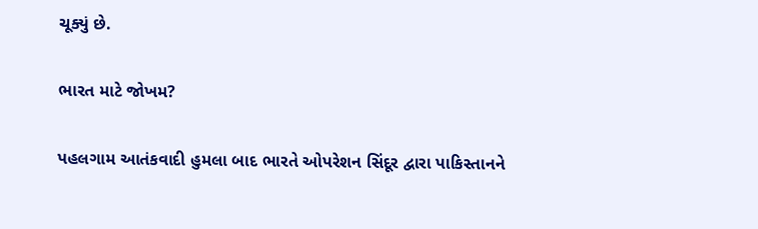ચૂક્યું છે.

ભારત માટે જોખમ?

પહલગામ આતંકવાદી હુમલા બાદ ભારતે ઓપરેશન સિંદૂર દ્વારા પાકિસ્તાનને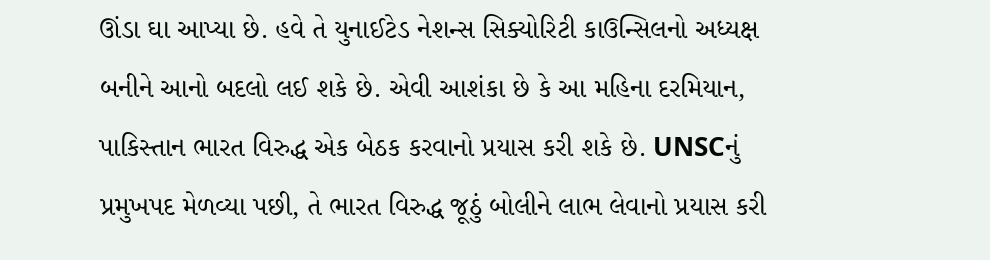ઊંડા ઘા આપ્યા છે. હવે તે યુનાઈટેડ નેશન્સ સિક્યોરિટી કાઉન્સિલનો અધ્યક્ષ  બનીને આનો બદલો લઈ શકે છે. એવી આશંકા છે કે આ મહિના દરમિયાન, પાકિસ્તાન ભારત વિરુદ્ધ એક બેઠક કરવાનો પ્રયાસ કરી શકે છે. UNSCનું પ્રમુખપદ મેળવ્યા પછી, તે ભારત વિરુદ્ધ જૂઠું બોલીને લાભ લેવાનો પ્રયાસ કરી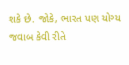શકે છે. જોકે, ભારત પણ યોગ્ય જવાબ કેવી રીતે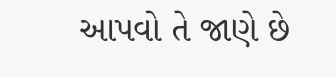આપવો તે જાણે છે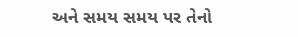અને સમય સમય પર તેનો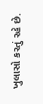ખુલાસો કરતું રહે છે.